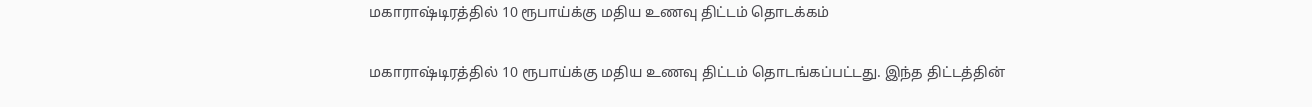மகாராஷ்டிரத்தில் 10 ரூபாய்க்கு மதிய உணவு திட்டம் தொடக்கம்

மகாராஷ்டிரத்தில் 10 ரூபாய்க்கு மதிய உணவு திட்டம் தொடங்கப்பட்டது. இந்த திட்டத்தின்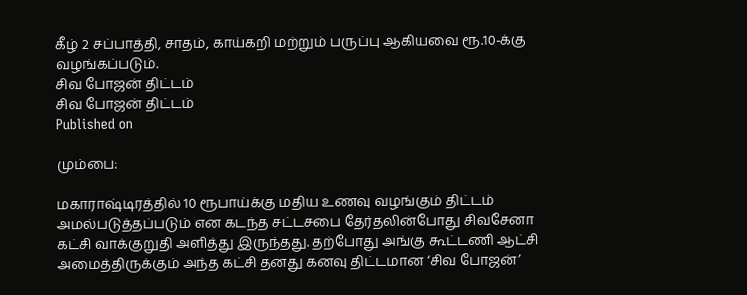கீழ் 2 சப்பாத்தி, சாதம், காய்கறி மற்றும் பருப்பு ஆகியவை ரூ.10-க்கு வழங்கப்படும்.
சிவ போஜன் திட்டம்
சிவ போஜன் திட்டம்
Published on

மும்பை:

மகாராஷ்டிரத்தில் 10 ரூபாய்க்கு மதிய உணவு வழங்கும் திட்டம் அமல்படுத்தப்படும் என கடந்த சட்டசபை தேர்தலின்போது சிவசேனா கட்சி வாக்குறுதி அளித்து இருந்தது. தற்போது அங்கு கூட்டணி ஆட்சி அமைத்திருக்கும் அந்த கட்சி தனது கனவு திட்டமான ‘சிவ போஜன்’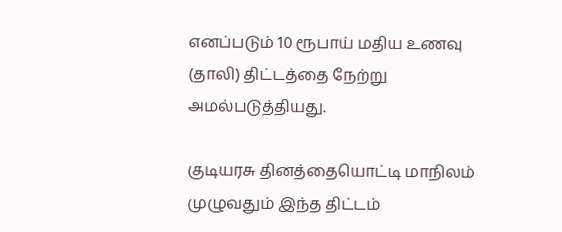எனப்படும் 10 ரூபாய் மதிய உணவு (தாலி) திட்டத்தை நேற்று அமல்படுத்தியது.

குடியரசு தினத்தையொட்டி மாநிலம் முழுவதும் இந்த திட்டம்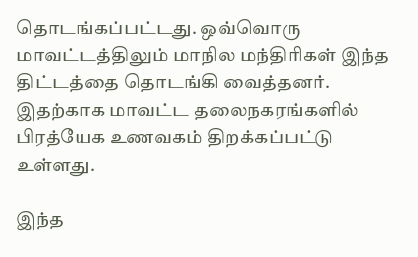தொடங்கப்பட்டது. ஒவ்வொரு மாவட்டத்திலும் மாநில மந்திரிகள் இந்த திட்டத்தை தொடங்கி வைத்தனர். இதற்காக மாவட்ட தலைநகரங்களில் பிரத்யேக உணவகம் திறக்கப்பட்டு உள்ளது.

இந்த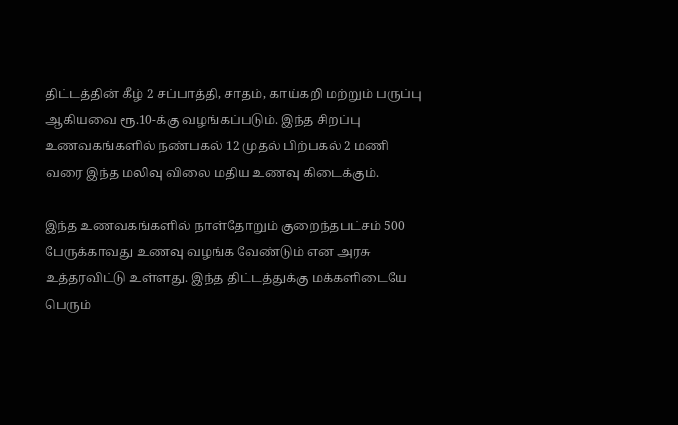திட்டத்தின் கீழ் 2 சப்பாத்தி, சாதம், காய்கறி மற்றும் பருப்பு ஆகியவை ரூ.10-க்கு வழங்கப்படும். இந்த சிறப்பு உணவகங்களில் நண்பகல் 12 முதல் பிற்பகல் 2 மணி வரை இந்த மலிவு விலை மதிய உணவு கிடைக்கும்.

இந்த உணவகங்களில் நாள்தோறும் குறைந்தபட்சம் 500 பேருக்காவது உணவு வழங்க வேண்டும் என அரசு உத்தரவிட்டு உள்ளது. இந்த திட்டத்துக்கு மக்களிடையே பெரும்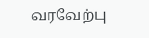வரவேற்பு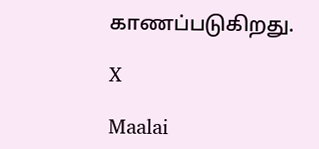காணப்படுகிறது.

X

Maalai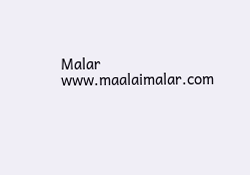Malar
www.maalaimalar.com